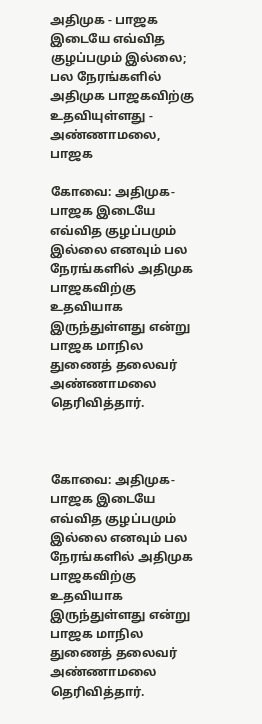அதிமுக - பாஜக இடையே எவ்வித குழப்பமும் இல்லை; பல நேரங்களில் அதிமுக பாஜகவிற்கு உதவியுள்ளது - அண்ணாமலை, பாஜக

கோவை: அதிமுக- பாஜக இடையே எவ்வித குழப்பமும் இல்லை எனவும் பல நேரங்களில் அதிமுக பாஜகவிற்கு உதவியாக இருந்துள்ளது என்று பாஜக மாநில துணைத் தலைவர் அண்ணாமலை தெரிவித்தார்.



கோவை: அதிமுக- பாஜக இடையே எவ்வித குழப்பமும் இல்லை எனவும் பல நேரங்களில் அதிமுக பாஜகவிற்கு உதவியாக இருந்துள்ளது என்று பாஜக மாநில துணைத் தலைவர் அண்ணாமலை தெரிவித்தார்.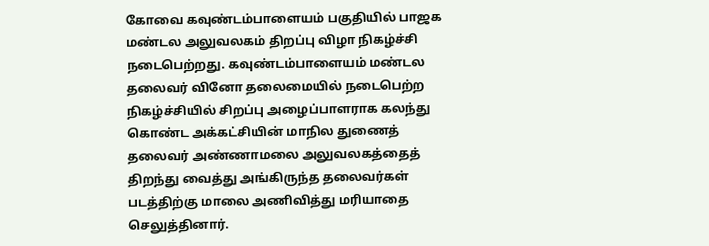கோவை கவுண்டம்பாளையம் பகுதியில் பாஜக மண்டல அலுவலகம் திறப்பு விழா நிகழ்ச்சி நடைபெற்றது. கவுண்டம்பாளையம் மண்டல தலைவர் வினோ தலைமையில் நடைபெற்ற நிகழ்ச்சியில் சிறப்பு அழைப்பாளராக கலந்து கொண்ட அக்கட்சியின் மாநில துணைத் தலைவர் அண்ணாமலை அலுவலகத்தைத் திறந்து வைத்து அங்கிருந்த தலைவர்கள் படத்திற்கு மாலை அணிவித்து மரியாதை செலுத்தினார்.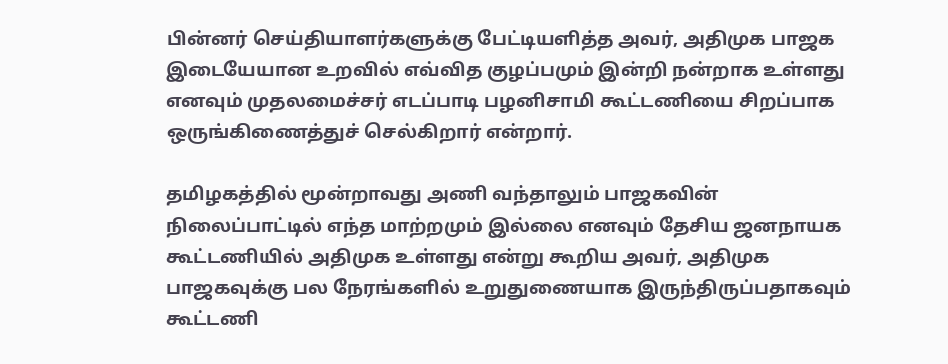பின்னர் செய்தியாளர்களுக்கு பேட்டியளித்த அவர், அதிமுக பாஜக இடையேயான உறவில் எவ்வித குழப்பமும் இன்றி நன்றாக உள்ளது எனவும் முதலமைச்சர் எடப்பாடி பழனிசாமி கூட்டணியை சிறப்பாக ஒருங்கிணைத்துச் செல்கிறார் என்றார்.

தமிழகத்தில் மூன்றாவது அணி வந்தாலும் பாஜகவின் நிலைப்பாட்டில் எந்த மாற்றமும் இல்லை எனவும் தேசிய ஜனநாயக கூட்டணியில் அதிமுக உள்ளது என்று கூறிய அவர், அதிமுக பாஜகவுக்கு பல நேரங்களில் உறுதுணையாக இருந்திருப்பதாகவும் கூட்டணி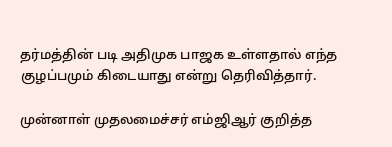தர்மத்தின் படி அதிமுக பாஜக உள்ளதால் எந்த குழப்பமும் கிடையாது என்று தெரிவித்தார்.

முன்னாள் முதலமைச்சர் எம்ஜிஆர் குறித்த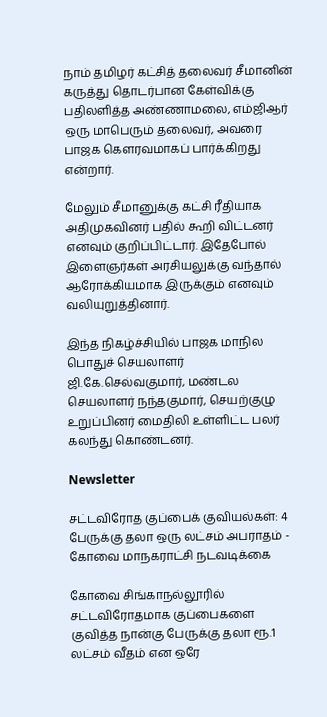நாம் தமிழர் கட்சித் தலைவர் சீமானின் கருத்து தொடர்பான கேள்விக்கு பதிலளித்த அண்ணாமலை, எம்ஜிஆர் ஒரு மாபெரும் தலைவர், அவரை பாஜக கௌரவமாகப் பார்க்கிறது என்றார்.

மேலும் சீமானுக்கு கட்சி ரீதியாக அதிமுகவினர் பதில் கூறி விட்டனர் எனவும் குறிப்பிட்டார். இதேபோல் இளைஞர்கள் அரசியலுக்கு வந்தால் ஆரோக்கியமாக இருக்கும் எனவும் வலியுறுத்தினார்.

இந்த நிகழ்ச்சியில் பாஜக மாநில பொதுச் செயலாளர் ஜி.கே.செல்வகுமார், மண்டல செயலாளர் நந்தகுமார், செயற்குழு உறுப்பினர் மைதிலி உள்ளிட்ட பலர் கலந்து கொண்டனர்.

Newsletter

சட்டவிரோத குப்பைக் குவியல்கள்: 4 பேருக்கு தலா ஒரு லட்சம் அபராதம் - கோவை மாநகராட்சி நடவடிக்கை

கோவை சிங்காநல்லூரில் சட்டவிரோதமாக குப்பைகளை குவித்த நான்கு பேருக்கு தலா ரூ.1 லட்சம் வீதம் என ஒரே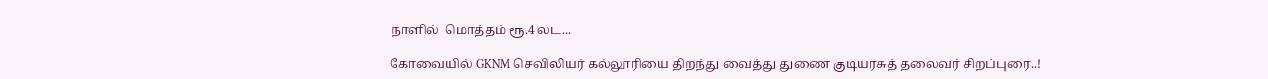நாளில்  மொத்தம் ரூ.4 லட...

கோவையில் GKNM செவிலியர் கல்லூரியை திறந்து வைத்து துணை குடியரசுத் தலைவர் சிறப்புரை..!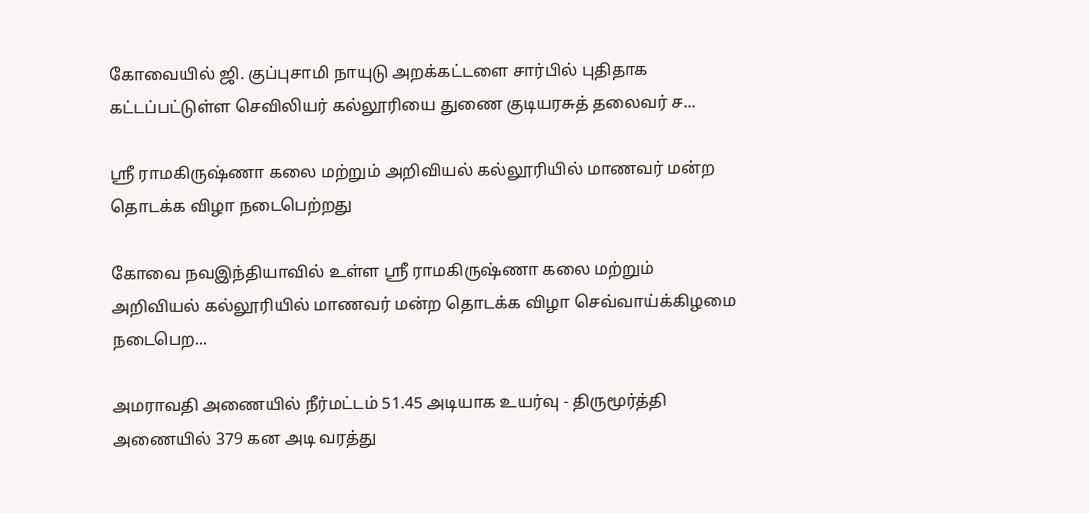கோவையில் ஜி. குப்புசாமி நாயுடு அறக்கட்டளை சார்பில் புதிதாக கட்டப்பட்டுள்ள செவிலியர் கல்லூரியை துணை குடியரசுத் தலைவர் ச...

ஸ்ரீ ராமகிருஷ்ணா கலை மற்றும் அறிவியல் கல்லூரியில் மாணவர் மன்ற தொடக்க விழா நடைபெற்றது

கோவை நவஇந்தியாவில் உள்ள ஸ்ரீ ராமகிருஷ்ணா கலை மற்றும் அறிவியல் கல்லூரியில் மாணவர் மன்ற தொடக்க விழா செவ்வாய்க்கிழமை நடைபெற...

அமராவதி அணையில் நீர்மட்டம் 51.45 அடியாக உயர்வு - திருமூர்த்தி அணையில் 379 கன அடி வரத்து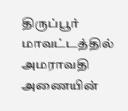திருப்பூர் மாவட்டத்தில் அமராவதி அணையின்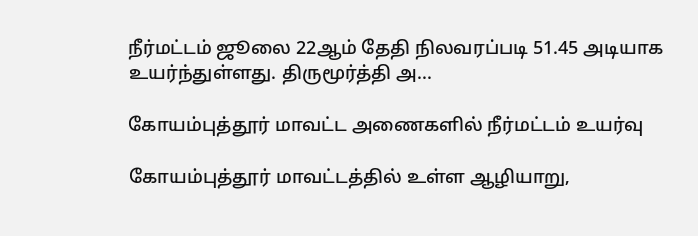நீர்மட்டம் ஜூலை 22ஆம் தேதி நிலவரப்படி 51.45 அடியாக உயர்ந்துள்ளது. திருமூர்த்தி அ...

கோயம்புத்தூர் மாவட்ட அணைகளில் நீர்மட்டம் உயர்வு

கோயம்புத்தூர் மாவட்டத்தில் உள்ள ஆழியாறு,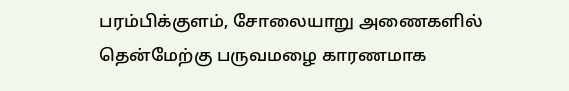பரம்பிக்குளம், சோலையாறு அணைகளில் தென்மேற்கு பருவமழை காரணமாக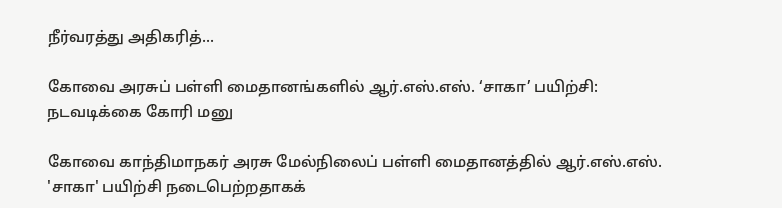நீர்வரத்து அதிகரித்...

கோவை அரசுப் பள்ளி மைதானங்களில் ஆர்.எஸ்.எஸ். ‘சாகா’ பயிற்சி: நடவடிக்கை கோரி மனு

கோவை காந்திமாநகர் அரசு மேல்நிலைப் பள்ளி மைதானத்தில் ஆர்.எஸ்.எஸ். 'சாகா' பயிற்சி நடைபெற்றதாகக்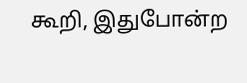கூறி, இதுபோன்ற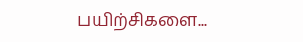பயிற்சிகளை...